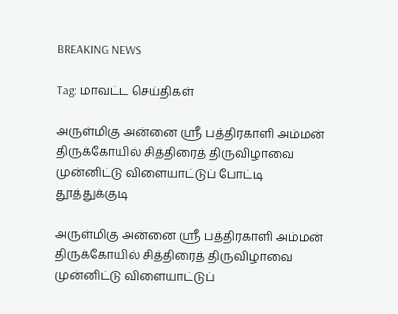BREAKING NEWS

Tag: மாவட்ட செய்திகள்

அருள்மிகு அன்னை ஸ்ரீ பத்திரகாளி அம்மன் திருக்கோயில் சித்திரைத் திருவிழாவை முன்னிட்டு விளையாட்டுப் போட்டி
தூத்துக்குடி

அருள்மிகு அன்னை ஸ்ரீ பத்திரகாளி அம்மன் திருக்கோயில் சித்திரைத் திருவிழாவை முன்னிட்டு விளையாட்டுப்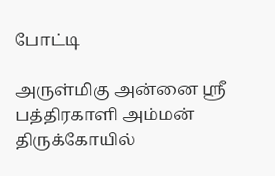போட்டி

அருள்மிகு அன்னை ஸ்ரீ பத்திரகாளி அம்மன் திருக்கோயில்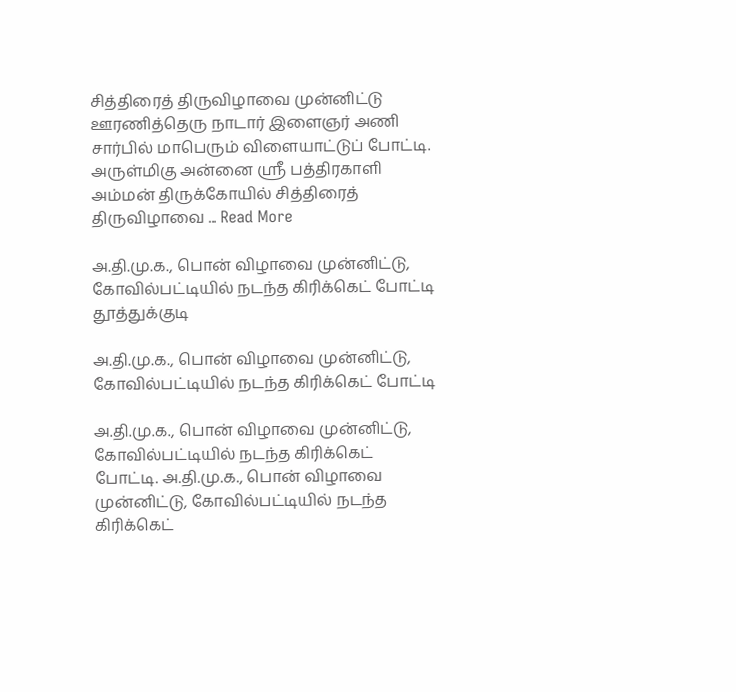சித்திரைத் திருவிழாவை முன்னிட்டு ஊரணித்தெரு நாடார் இளைஞர் அணி சார்பில் மாபெரும் விளையாட்டுப் போட்டி. அருள்மிகு அன்னை ஸ்ரீ பத்திரகாளி அம்மன் திருக்கோயில் சித்திரைத் திருவிழாவை ... Read More

அ.தி.மு.க., பொன் விழாவை முன்னிட்டு, கோவில்பட்டியில் நடந்த கிரிக்கெட் போட்டி
தூத்துக்குடி

அ.தி.மு.க., பொன் விழாவை முன்னிட்டு, கோவில்பட்டியில் நடந்த கிரிக்கெட் போட்டி

அ.தி.மு.க., பொன் விழாவை முன்னிட்டு, கோவில்பட்டியில் நடந்த கிரிக்கெட் போட்டி. அ.தி.மு.க., பொன் விழாவை முன்னிட்டு, கோவில்பட்டியில் நடந்த கிரிக்கெட்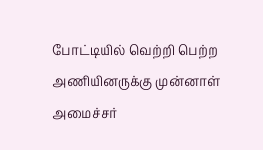போட்டியில் வெற்றி பெற்ற அணியினருக்கு முன்னாள் அமைச்சர்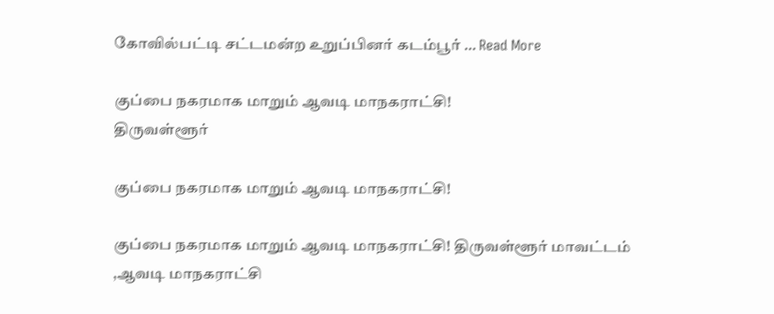கோவில்பட்டி சட்டமன்ற உறுப்பினர் கடம்பூர் ... Read More

குப்பை நகரமாக மாறும் ஆவடி மாநகராட்சி!
திருவள்ளூர்

குப்பை நகரமாக மாறும் ஆவடி மாநகராட்சி!

குப்பை நகரமாக மாறும் ஆவடி மாநகராட்சி! திருவள்ளூர் மாவட்டம் ,ஆவடி மாநகராட்சி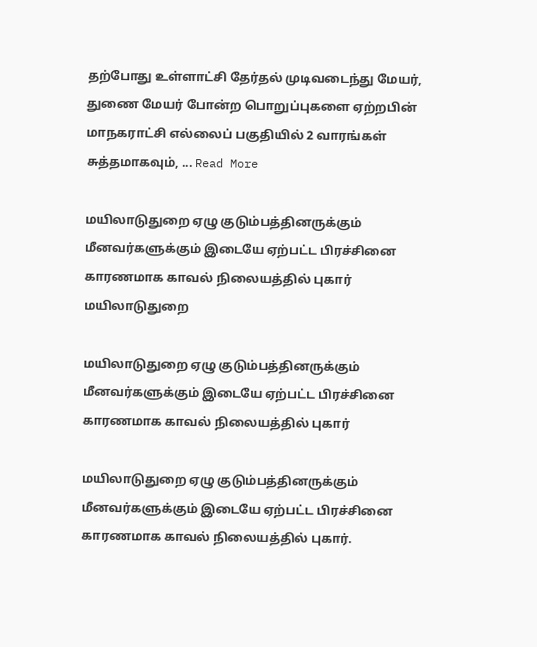தற்போது உள்ளாட்சி தேர்தல் முடிவடைந்து மேயர், துணை மேயர் போன்ற பொறுப்புகளை ஏற்றபின் மாநகராட்சி எல்லைப் பகுதியில் 2 வாரங்கள் சுத்தமாகவும், ... Read More

மயிலாடுதுறை ஏழு குடும்பத்தினருக்கும் மீனவர்களுக்கும் இடையே ஏற்பட்ட பிரச்சினை காரணமாக காவல் நிலையத்தில் புகார்
மயிலாடுதுறை

மயிலாடுதுறை ஏழு குடும்பத்தினருக்கும் மீனவர்களுக்கும் இடையே ஏற்பட்ட பிரச்சினை காரணமாக காவல் நிலையத்தில் புகார்

மயிலாடுதுறை ஏழு குடும்பத்தினருக்கும் மீனவர்களுக்கும் இடையே ஏற்பட்ட பிரச்சினை காரணமாக காவல் நிலையத்தில் புகார்.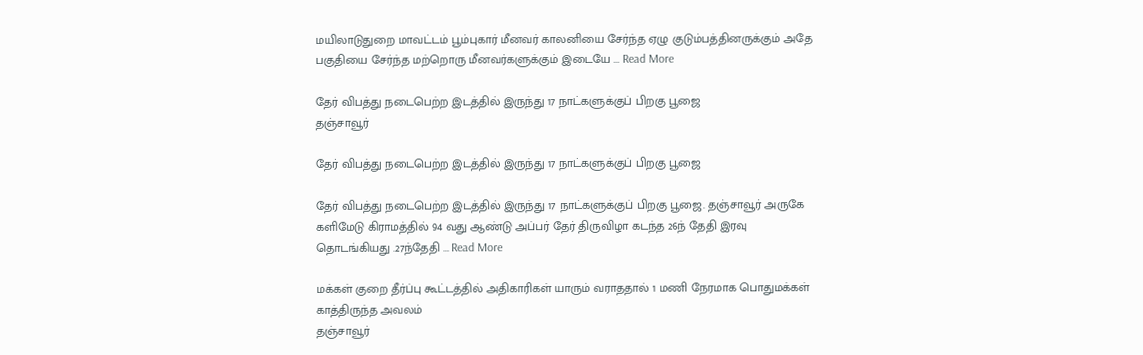மயிலாடுதுறை மாவட்டம் பூம்புகார் மீனவர் காலனியை சேர்ந்த ஏழு குடும்பத்தினருக்கும் அதே பகுதியை சேர்ந்த மற்றொரு மீனவர்களுக்கும் இடையே ... Read More

தேர் விபத்து நடைபெற்ற இடத்தில் இருந்து 17 நாட்களுக்குப் பிறகு பூஜை
தஞ்சாவூர்

தேர் விபத்து நடைபெற்ற இடத்தில் இருந்து 17 நாட்களுக்குப் பிறகு பூஜை

தேர் விபத்து நடைபெற்ற இடத்தில் இருந்து 17 நாட்களுக்குப் பிறகு பூஜை. தஞ்சாவூர் அருகே களிமேடு கிராமத்தில் 94 வது ஆண்டு அப்பர் தேர் திருவிழா கடந்த 26ந் தேதி இரவு தொடங்கியது .27ந்தேதி ... Read More

மக்கள் குறை தீர்ப்பு கூட்டத்தில் அதிகாரிகள் யாரும் வராததால் 1 மணி நேரமாக பொதுமக்கள் காத்திருந்த அவலம்
தஞ்சாவூர்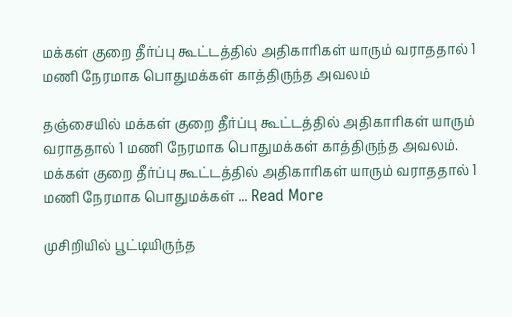மக்கள் குறை தீர்ப்பு கூட்டத்தில் அதிகாரிகள் யாரும் வராததால் 1 மணி நேரமாக பொதுமக்கள் காத்திருந்த அவலம்

தஞ்சையில் மக்கள் குறை தீர்ப்பு கூட்டத்தில் அதிகாரிகள் யாரும் வராததால் 1 மணி நேரமாக பொதுமக்கள் காத்திருந்த அவலம். மக்கள் குறை தீர்ப்பு கூட்டத்தில் அதிகாரிகள் யாரும் வராததால் 1 மணி நேரமாக பொதுமக்கள் ... Read More

முசிறியில் பூட்டியிருந்த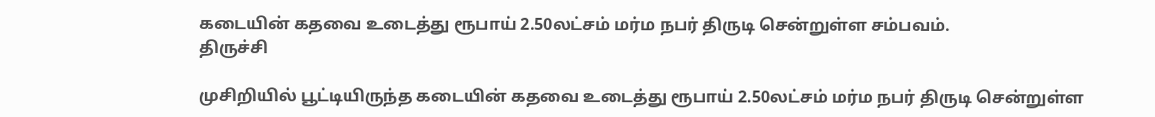கடையின் கதவை உடைத்து ரூபாய் 2.50லட்சம் மர்ம நபர் திருடி சென்றுள்ள சம்பவம்.
திருச்சி

முசிறியில் பூட்டியிருந்த கடையின் கதவை உடைத்து ரூபாய் 2.50லட்சம் மர்ம நபர் திருடி சென்றுள்ள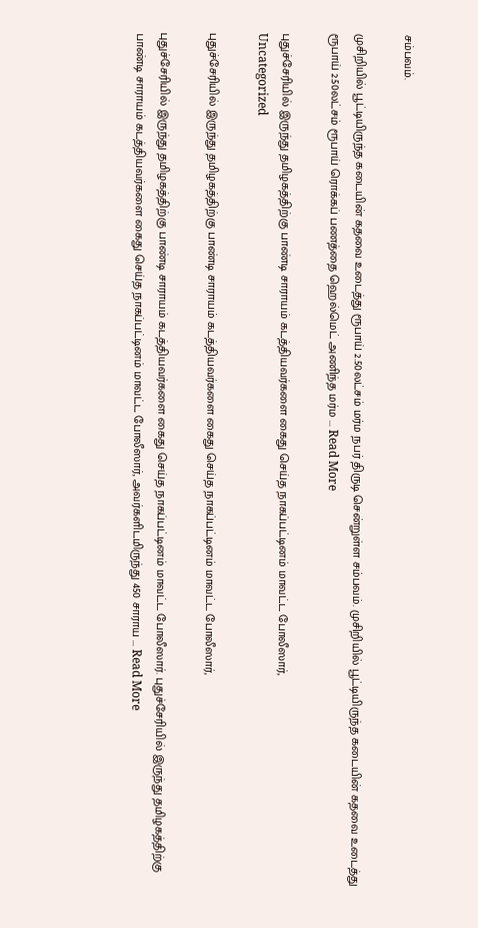சம்பவம்.

முசிறியில் பூட்டியிருந்த கடையின் கதவை உடைத்து ரூபாய் 2.50லட்சம் மர்ம நபர் திருடி சென்றுள்ள சம்பவம். முசிறியில் பூட்டியிருந்த கடையின் கதவை உடைத்து ரூபாய் 2.50லட்சம் ரூபாய் ரொக்கப் பணத்தை ஹெல்மெட் அணிந்த மர்ம ... Read More

புதுச்சேரியில் இருந்து தமிழகத்திற்கு பாண்டி சாராயம் கடத்தியவர்களை கைது செய்த நாகப்பட்டினம் மாவட்ட போலீஸார்,
Uncategorized

புதுச்சேரியில் இருந்து தமிழகத்திற்கு பாண்டி சாராயம் கடத்தியவர்களை கைது செய்த நாகப்பட்டினம் மாவட்ட போலீஸார்,

புதுச்சேரியில் இருந்து தமிழகத்திற்கு பாண்டி சாராயம் கடத்தியவர்களை கைது செய்த நாகப்பட்டினம் மாவட்ட போலீஸார். புதுச்சேரியில் இருந்து தமிழகத்திற்கு பாண்டி சாராயம் கடத்தியவர்களை கைது செய்த நாகப்பட்டினம் மாவட்ட போலீஸார், அவர்களிடமிருந்து 450 சாராய ... Read More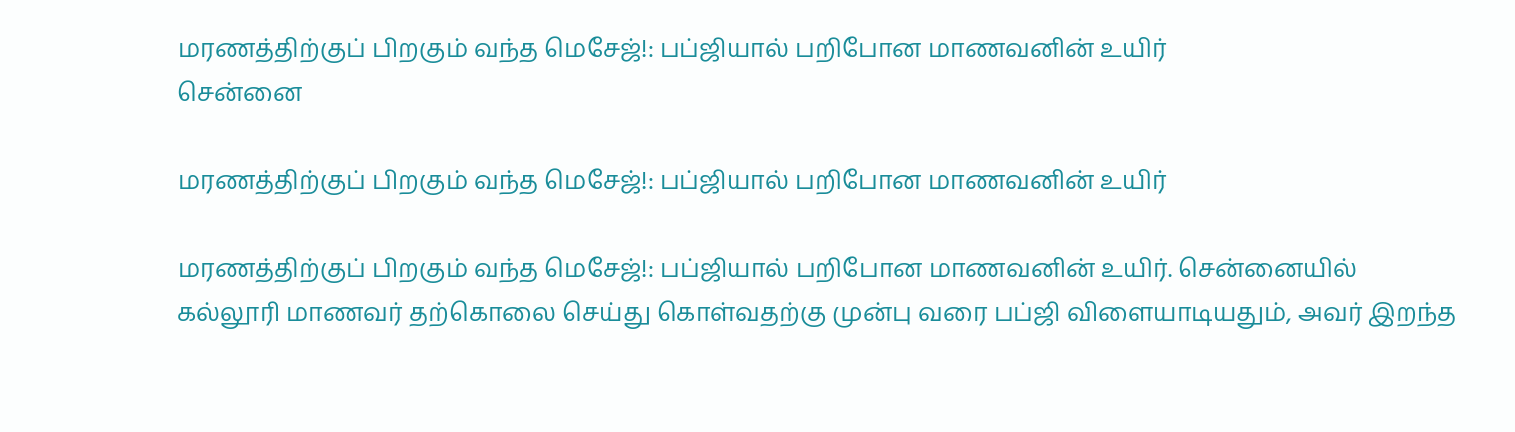மரணத்திற்குப் பிறகும் வந்த மெசேஜ்!: பப்ஜியால் பறிபோன மாணவனின் உயிர்
சென்னை

மரணத்திற்குப் பிறகும் வந்த மெசேஜ்!: பப்ஜியால் பறிபோன மாணவனின் உயிர்

மரணத்திற்குப் பிறகும் வந்த மெசேஜ்!: பப்ஜியால் பறிபோன மாணவனின் உயிர். சென்னையில் கல்லூரி மாணவர் தற்கொலை செய்து கொள்வதற்கு முன்பு வரை பப்ஜி விளையாடியதும், அவர் இறந்த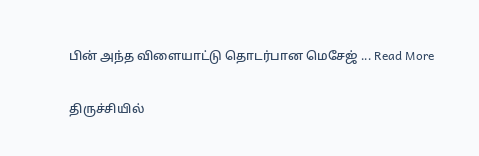பின் அந்த விளையாட்டு தொடர்பான மெசேஜ் ... Read More

திருச்சியில்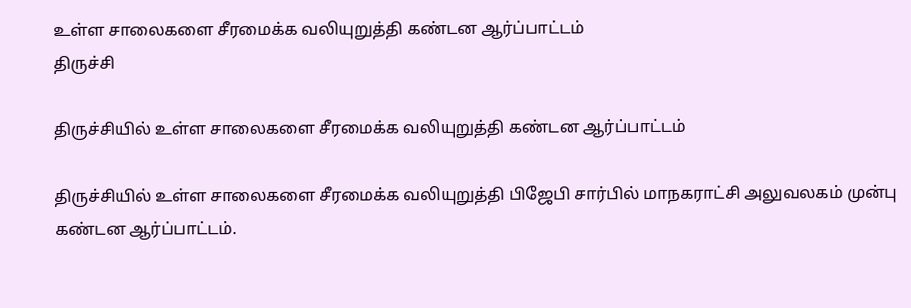உள்ள சாலைகளை சீரமைக்க வலியுறுத்தி கண்டன ஆர்ப்பாட்டம்
திருச்சி

திருச்சியில் உள்ள சாலைகளை சீரமைக்க வலியுறுத்தி கண்டன ஆர்ப்பாட்டம்

திருச்சியில் உள்ள சாலைகளை சீரமைக்க வலியுறுத்தி பிஜேபி சார்பில் மாநகராட்சி அலுவலகம் முன்பு கண்டன ஆர்ப்பாட்டம்.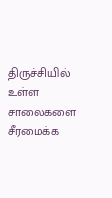திருச்சியில் உள்ள சாலைகளை சீரமைக்க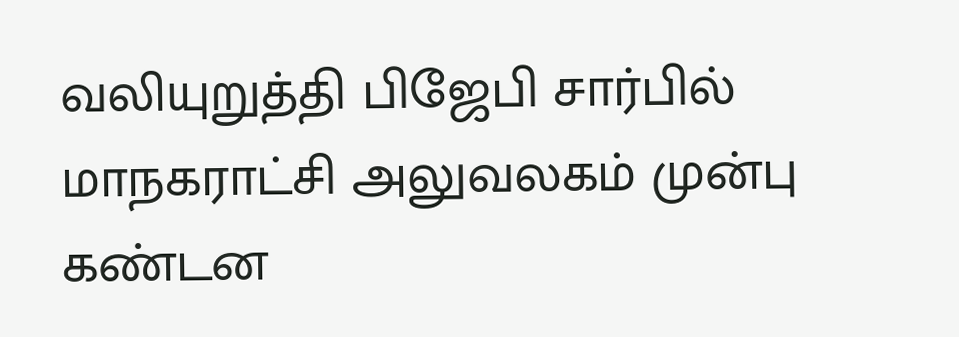வலியுறுத்தி பிஜேபி சார்பில் மாநகராட்சி அலுவலகம் முன்பு கண்டன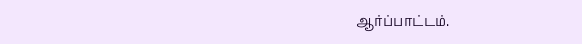ஆர்ப்பாட்டம்.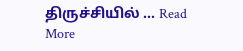திருச்சியில் ... Read More